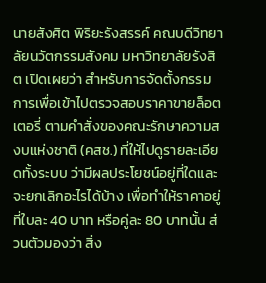นายสังศิต พิริยะรังสรรค์ คณบดีวิทยาลัยนวัตกรรมสังคม มหาวิทยาลัยรังสิต เปิดเผยว่า สำหรับการจัดตั้งกรรมการเพื่อเข้าไปตรวจสอบราคาขายล็อตเตอรี่ ตามคำสั่งของคณะรักษาความสงบแห่งชาติ (คสช.) ที่ให้ไปดูรายละเอียดทั้งระบบ ว่ามีผลประโยชน์อยู่ที่ใดและจะยกเลิกอะไรได้บ้าง เพื่อทำให้ราคาอยู่ที่ใบละ 40 บาท หรือคู่ละ 80 บาทนั้น ส่วนตัวมองว่า สิ่ง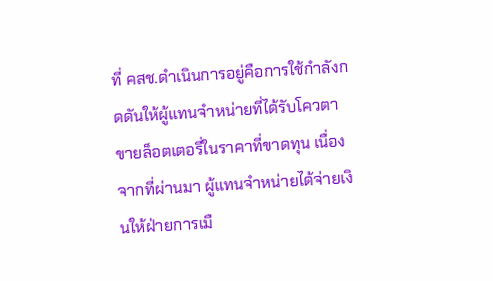ที่ คสช.ดำเนินการอยู่คือการใช้กำลังกดดันให้ผู้แทนจำหน่ายที่ได้รับโควตาขายล็อตเตอรี่ในราคาที่ขาดทุน เนื่องจากที่ผ่านมา ผู้แทนจำหน่ายได้จ่ายเงินให้ฝ่ายการเมื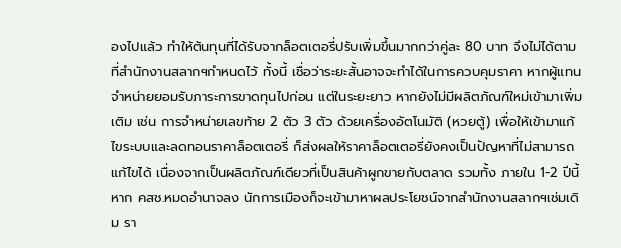องไปแล้ว ทำให้ต้นทุนที่ได้รับจากล็อตเตอรี่ปรับเพิ่มขึ้นมากกว่าคู่ละ 80 บาท จึงไม่ได้ตามที่สำนักงานสลากฯกำหนดไว้ ทั้งนี้ เชื่อว่าระยะสั้นอาจจะทำได้ในการควบคุมราคา หากผู้แทนจำหน่ายยอมรับภาระการขาดทุนไปก่อน แต่ในระยะยาว หากยังไม่มีผลิตภัณฑ์ใหม่เข้ามาเพิ่มเติม เช่น การจำหน่ายเลขท้าย 2 ตัว 3 ตัว ด้วยเครื่องอัตโนมัติ (หวยตู้) เพื่อให้เข้ามาแก้ไขระบบและลดทอนราคาล็อตเตอรี่ ก็ส่งผลให้ราคาล็อตเตอรี่ยังคงเป็นปัญหาที่ไม่สามารถแก้ไขได้ เนื่องจากเป็นผลิตภัณฑ์เดียวที่เป็นสินค้าผูกขายกับตลาด รวมทั้ง ภายใน 1-2 ปีนี้ หาก คสช.หมดอำนาจลง นักการเมืองก็จะเข้ามาหาผลประโยชน์จากสำนักงานสลากฯเช่มเดิม รา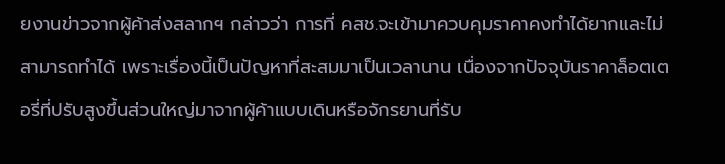ยงานข่าวจากผู้ค้าส่งสลากฯ กล่าวว่า การที่ คสช.จะเข้ามาควบคุมราคาคงทำได้ยากและไม่สามารถทำได้ เพราะเรื่องนี้เป็นปัญหาที่สะสมมาเป็นเวลานาน เนื่องจากปัจจุบันราคาล็อตเตอรี่ที่ปรับสูงขึ้นส่วนใหญ่มาจากผู้ค้าแบบเดินหรือจักรยานที่รับ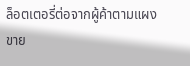ล็อตเตอรี่ต่อจากผู้ค้าตามแผงขาย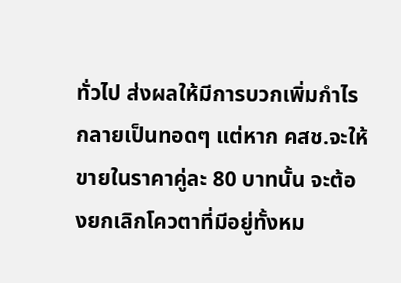ทั่วไป ส่งผลให้มีการบวกเพิ่มกำไรกลายเป็นทอดๆ แต่หาก คสช.จะให้ขายในราคาคู่ละ 80 บาทนั้น จะต้องยกเลิกโควตาที่มีอยู่ทั้งหม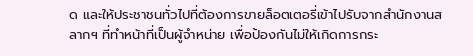ด และให้ประชาชนทั่วไปที่ต้องการขายล็อตเตอรี่เข้าไปรับจากสำนักงานสลากฯ ที่ทำหน้าที่เป็นผู้จำหน่าย เพื่อป้องกันไม่ให้เกิดการกระ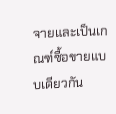จายและเป็นเกณฑ์ซื้อขายแบบเดียวกัน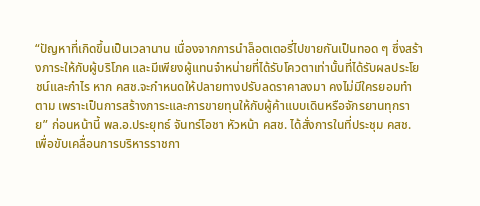“ปัญหาที่เกิดขึ้นเป็นเวลานาน เนื่องจากการนำล็อตเตอรี่ไปขายกันเป็นทอด ๆ ซึ่งสร้างภาระให้กับผู้บริโภค และมีเพียงผู้แทนจำหน่ายที่ได้รับโควตาเท่านั้นที่ได้รับผลประโยชน์และกำไร หาก คสช.จะกำหนดให้ปลายทางปรับลดราคาลงมา คงไม่มีใครยอมทำตาม เพราะเป็นการสร้างภาระและการขายทุนให้กับผู้ค้าแบบเดินหรือจักรยานทุกราย” ก่อนหน้านี้ พล.อ.ประยุทธ์ จันทร์โอชา หัวหน้า คสช. ได้สั่งการในที่ประชุม คสช. เพื่อขับเคลื่อนการบริหารราชกา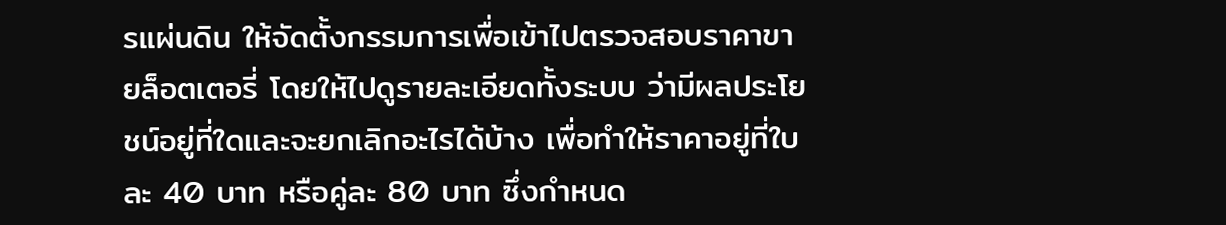รแผ่นดิน ให้จัดตั้งกรรมการเพื่อเข้าไปตรวจสอบราคาขายล็อตเตอรี่ โดยให้ไปดูรายละเอียดทั้งระบบ ว่ามีผลประโยชน์อยู่ที่ใดและจะยกเลิกอะไรได้บ้าง เพื่อทำให้ราคาอยู่ที่ใบละ 40 บาท หรือคู่ละ 80 บาท ซึ่งกำหนด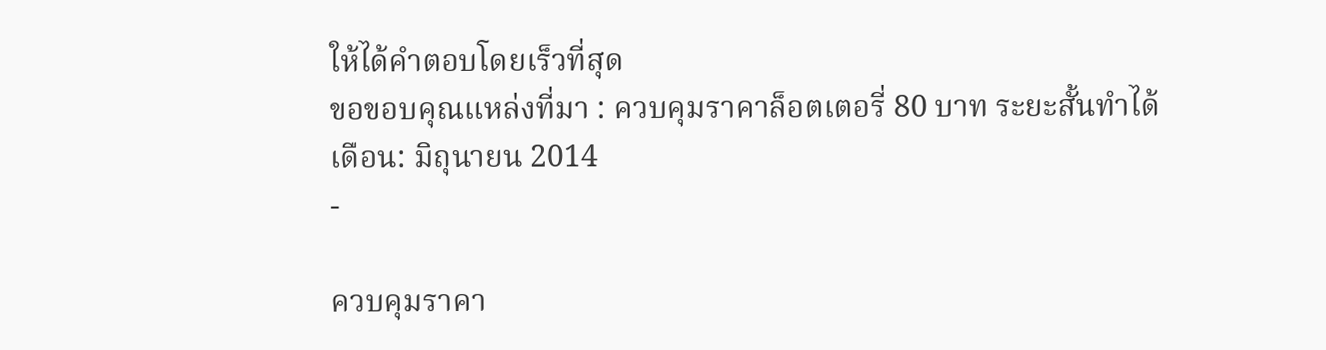ให้ได้คำตอบโดยเร็วที่สุด
ขอขอบคุณแหล่งที่มา : ควบคุมราคาล็อตเตอรี่ 80 บาท ระยะสั้นทำได้
เดือน: มิถุนายน 2014
-

ควบคุมราคา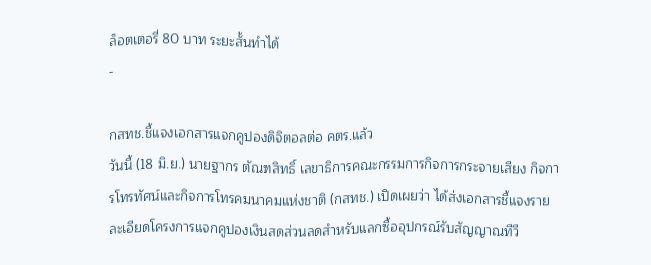ล็อตเตอรี่ 80 บาท ระยะสั้นทำได้
-

กสทช.ชี้แจงเอกสารแจกคูปองดิจิตอลต่อ คตร.แล้ว
วันนี้ (18 มิ.ย.) นายฐากร ตัณฑสิทธิ์ เลขาธิการคณะกรรมการกิจการกระจายเสียง กิจการโทรทัศน์และกิจการโทรคมนาคมแห่งชาติ (กสทช.) เปิดเผยว่า ได้ส่งเอกสารชี้แจงรายละเอียดโครงการแจกคูปองเงินสดส่วนลดสำหรับแลกซื้ออุปกรณ์รับสัญญาณทีวี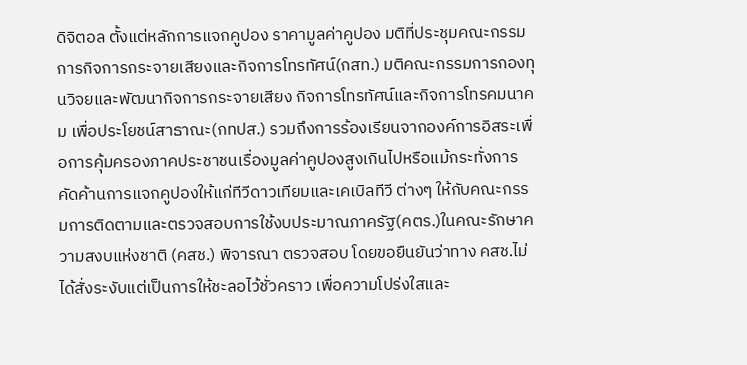ดิจิตอล ตั้งแต่หลักการแจกคูปอง ราคามูลค่าคูปอง มติที่ประชุมคณะกรรมการกิจการกระจายเสียงและกิจการโทรทัศน์(กสท.) มติคณะกรรมการกองทุนวิจยและพัฒนากิจการกระจายเสียง กิจการโทรทัศน์และกิจการโทรคมนาคม เพื่อประโยชน์สาธาณะ(กทปส.) รวมถึงการร้องเรียนจากองค์การอิสระเพื่อการคุ้มครองภาคประชาชนเรื่องมูลค่าคูปองสูงเกินไปหรือแม้กระทั่งการคัดค้านการแจกคูปองให้แก่ทีวีดาวเทียมและเคเบิลทีวี ต่างๆ ให้กับคณะกรรมการติดตามและตรวจสอบการใช้งบประมาณภาครัฐ(คตร.)ในคณะรักษาความสงบแห่งชาติ (คสช.) พิจารณา ตรวจสอบ โดยขอยืนยันว่าทาง คสช.ไม่ได้สั่งระงับแต่เป็นการให้ชะลอไว้ชั่วคราว เพื่อความโปร่งใสและ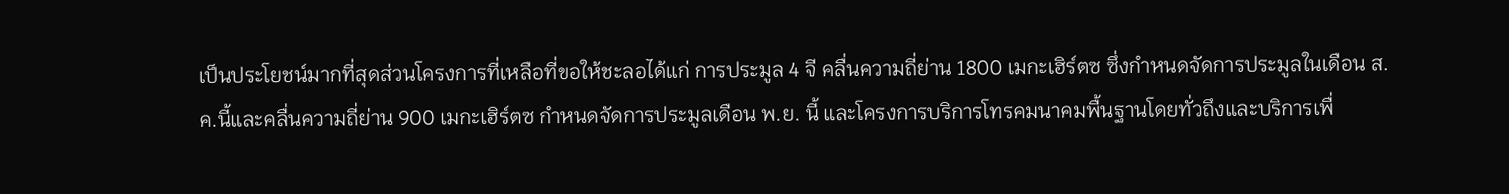เป็นประโยชน์มากที่สุดส่วนโครงการที่เหลือที่ขอให้ชะลอได้แก่ การประมูล 4 จี คลื่นความถี่ย่าน 1800 เมกะเฮิร์ตซ ซึ่งกำหนดจัดการประมูลในเดือน ส.ค.นี้และคลื่นความถี่ย่าน 900 เมกะเฮิร์ตซ กำหนดจัดการประมูลเดือน พ.ย. นี้ และโครงการบริการโทรคมนาคมพื้นฐานโดยทั่วถึงและบริการเพื่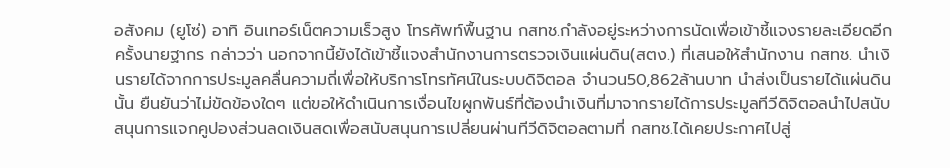อสังคม (ยูโซ่) อาทิ อินเทอร์เน็ตความเร็วสูง โทรศัพท์พื้นฐาน กสทช.กำลังอยู่ระหว่างการนัดเพื่อเข้าชี้แจงรายละเอียดอีกครั้งนายฐากร กล่าวว่า นอกจากนี้ยังได้เข้าชี้แจงสำนักงานการตรวจเงินแผ่นดิน(สตง.) ที่เสนอให้สำนักงาน กสทช. นำเงินรายได้จากการประมูลคลื่นความถี่เพื่อให้บริการโทรทัศน์ในระบบดิจิตอล จำนวน50,862ล้านบาท นำส่งเป็นรายได้แผ่นดินนั้น ยืนยันว่าไม่ขัดข้องใดๆ แต่ขอให้ดำเนินการเงื่อนไขผูกพันธ์ที่ต้องนำเงินที่มาจากรายได้การประมูลทีวีดิจิตอลนำไปสนับสนุนการแจกคูปองส่วนลดเงินสดเพื่อสนับสนุนการเปลี่ยนผ่านทีวีดิจิตอลตามที่ กสทช.ได้เคยประกาศไปสู่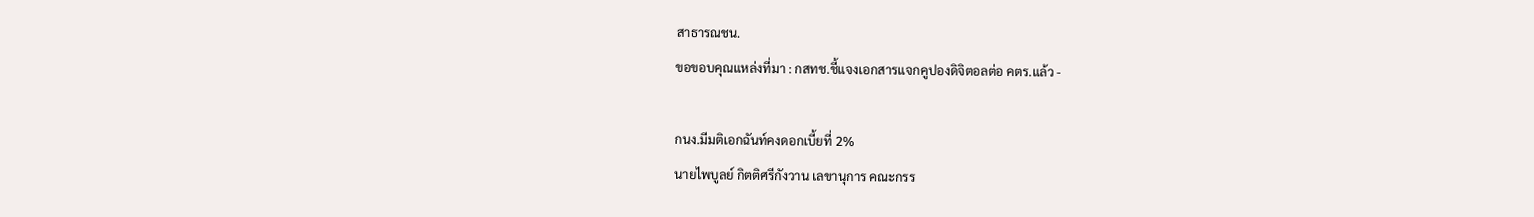สาธารณชน.
ขอขอบคุณแหล่งที่มา : กสทช.ชี้แจงเอกสารแจกคูปองดิจิตอลต่อ คตร.แล้ว -

กนง.มีมติเอกฉันท์คงดอกเบี้ยที่ 2%
นายไพบูลย์ กิตติศรีกังวาน เลขานุการ คณะกรร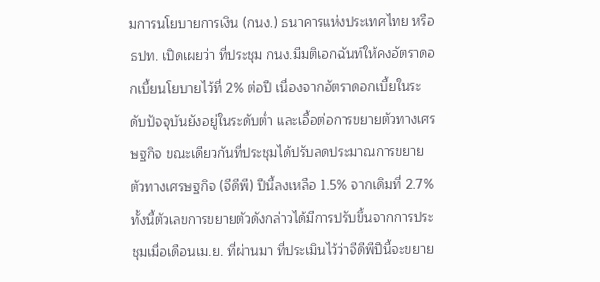มการนโยบายการเงิน (กนง.) ธนาคารแห่งประเทศไทย หรือ ธปท. เปิดเผยว่า ที่ประชุม กนง.มีมติเอกฉันท์ให้คงอัตราดอกเบี้ยนโยบายไว้ที่ 2% ต่อปี เนื่องจากอัตราดอกเบี้ยในระดับปัจจุบันยังอยู่ในระดับต่ำ และเอื้อต่อการขยายตัวทางเศรษฐกิจ ขณะเดียวกันที่ประชุมได้ปรับลดประมาณการขยายตัวทางเศรษฐกิจ (จีดีพี) ปีนี้ลงเหลือ 1.5% จากเดิมที่ 2.7% ทั้งนี้ตัวเลขการขยายตัวดังกล่าวได้มีการปรับขึ้นจากการประชุมเมื่อเดือนเม.ย. ที่ผ่านมา ที่ประเมินไว้ว่าจีดีพีปีนี้จะขยาย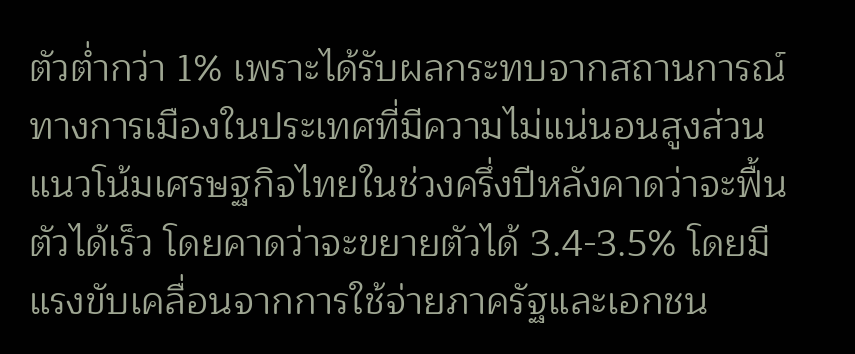ตัวต่ำกว่า 1% เพราะได้รับผลกระทบจากสถานการณ์ทางการเมืองในประเทศที่มีความไม่แน่นอนสูงส่วนแนวโน้มเศรษฐกิจไทยในช่วงครึ่งปีหลังคาดว่าจะฟื้นตัวได้เร็ว โดยคาดว่าจะขยายตัวได้ 3.4-3.5% โดยมีแรงขับเคลื่อนจากการใช้จ่ายภาครัฐและเอกชน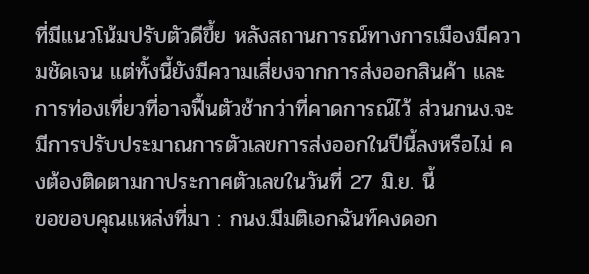ที่มีแนวโน้มปรับตัวดีขึ้ย หลังสถานการณ์ทางการเมืองมีความชัดเจน แต่ทั้งนี้ยังมีความเสี่ยงจากการส่งออกสินค้า และการท่องเที่ยวที่อาจฟื้นตัวช้ากว่าที่คาดการณ์ไว้ ส่วนกนง.จะมีการปรับประมาณการตัวเลขการส่งออกในปีนี้ลงหรือไม่ คงต้องติดตามกาประกาศตัวเลขในวันที่ 27 มิ.ย. นี้
ขอขอบคุณแหล่งที่มา : กนง.มีมติเอกฉันท์คงดอก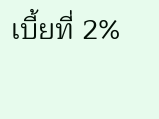เบี้ยที่ 2%